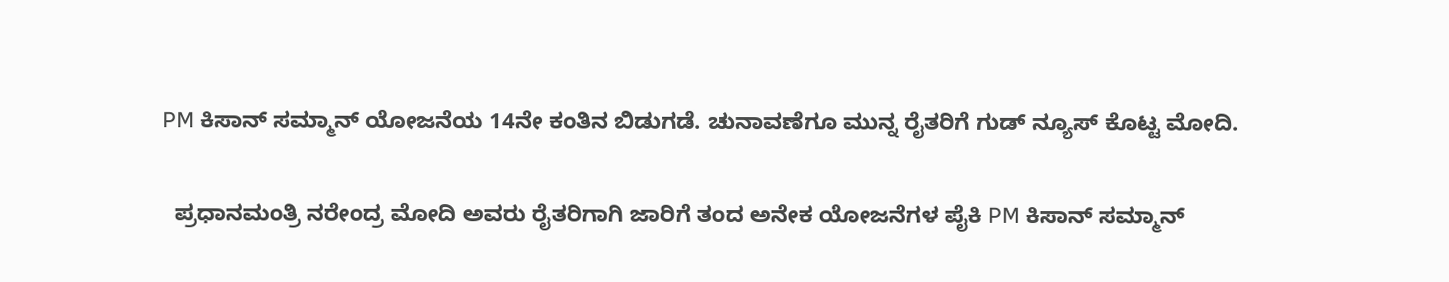PM ಕಿಸಾನ್ ಸಮ್ಮಾನ್ ಯೋಜನೆಯ 14ನೇ ಕಂತಿನ ಬಿಡುಗಡೆ. ಚುನಾವಣೆಗೂ ಮುನ್ನ ರೈತರಿಗೆ ಗುಡ್ ನ್ಯೂಸ್ ಕೊಟ್ಟ ಮೋದಿ.

  ಪ್ರಧಾನಮಂತ್ರಿ ನರೇಂದ್ರ ಮೋದಿ ಅವರು ರೈತರಿಗಾಗಿ ಜಾರಿಗೆ ತಂದ ಅನೇಕ ಯೋಜನೆಗಳ ಪೈಕಿ PM ಕಿಸಾನ್ ಸಮ್ಮಾನ್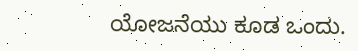ಯೋಜನೆಯು ಕೂಡ ಒಂದು.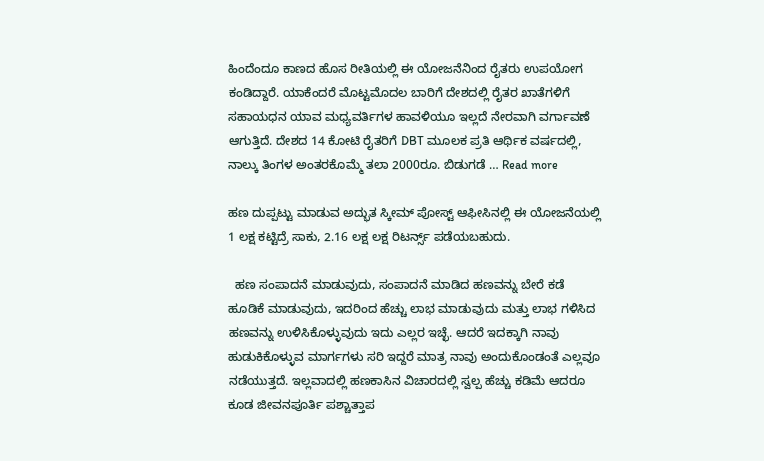ಹಿಂದೆಂದೂ ಕಾಣದ ಹೊಸ ರೀತಿಯಲ್ಲಿ ಈ ಯೋಜನೆನಿಂದ ರೈತರು ಉಪಯೋಗ ಕಂಡಿದ್ದಾರೆ. ಯಾಕೆಂದರೆ ಮೊಟ್ಟಮೊದಲ ಬಾರಿಗೆ ದೇಶದಲ್ಲಿ ರೈತರ ಖಾತೆಗಳಿಗೆ ಸಹಾಯಧನ ಯಾವ ಮಧ್ಯವರ್ತಿಗಳ ಹಾವಳಿಯೂ ಇಲ್ಲದೆ ನೇರವಾಗಿ ವರ್ಗಾವಣೆ ಆಗುತ್ತಿದೆ. ದೇಶದ 14 ಕೋಟಿ ರೈತರಿಗೆ DBT ಮೂಲಕ ಪ್ರತಿ ಆರ್ಥಿಕ ವರ್ಷದಲ್ಲಿ, ನಾಲ್ಕು ತಿಂಗಳ ಅಂತರಕೊಮ್ಮೆ ತಲಾ 2000ರೂ. ಬಿಡುಗಡೆ … Read more

ಹಣ ದುಪ್ಪಟ್ಟು ಮಾಡುವ ಅದ್ಭುತ ಸ್ಕೀಮ್ ಪೋಸ್ಟ್ ಆಫೀಸಿನಲ್ಲಿ ಈ ಯೋಜನೆಯಲ್ಲಿ 1 ಲಕ್ಷ ಕಟ್ಟಿದ್ರೆ ಸಾಕು, 2.16 ಲಕ್ಷ ಲಕ್ಷ ರಿಟರ್ನ್ಸ್ ಪಡೆಯಬಹುದು.

  ಹಣ ಸಂಪಾದನೆ ಮಾಡುವುದು, ಸಂಪಾದನೆ ಮಾಡಿದ ಹಣವನ್ನು ಬೇರೆ ಕಡೆ ಹೂಡಿಕೆ ಮಾಡುವುದು, ಇದರಿಂದ ಹೆಚ್ಚು ಲಾಭ ಮಾಡುವುದು ಮತ್ತು ಲಾಭ ಗಳಿಸಿದ ಹಣವನ್ನು ಉಳಿಸಿಕೊಳ್ಳುವುದು ಇದು ಎಲ್ಲರ ಇಚ್ಛೆ. ಆದರೆ ಇದಕ್ಕಾಗಿ ನಾವು ಹುಡುಕಿಕೊಳ್ಳುವ ಮಾರ್ಗಗಳು ಸರಿ ಇದ್ದರೆ ಮಾತ್ರ ನಾವು ಅಂದುಕೊಂಡಂತೆ ಎಲ್ಲವೂ ನಡೆಯುತ್ತದೆ. ಇಲ್ಲವಾದಲ್ಲಿ ಹಣಕಾಸಿನ ವಿಚಾರದಲ್ಲಿ ಸ್ವಲ್ಪ ಹೆಚ್ಚು ಕಡಿಮೆ ಆದರೂ ಕೂಡ ಜೀವನಪೂರ್ತಿ ಪಶ್ಚಾತ್ತಾಪ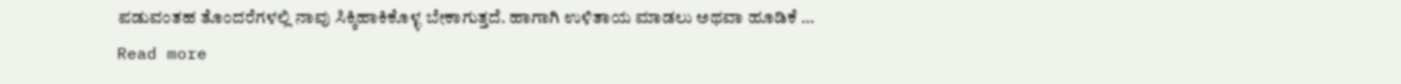ಪಡುವಂತಹ ತೊಂದರೆಗಳಲ್ಲಿ ನಾವು ಸಿಕ್ಕಿಹಾಕಿಕೊಳ್ಳ ಬೇಕಾಗುತ್ತದೆ. ಹಾಗಾಗಿ ಉಳಿತಾಯ ಮಾಡಲು ಅಥವಾ ಹೂಡಿಕೆ … Read more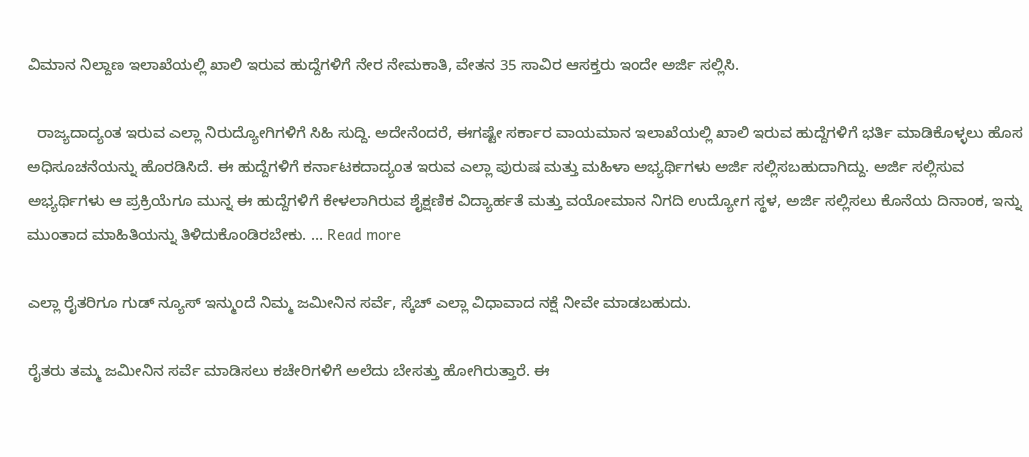ವಿಮಾನ ನಿಲ್ದಾಣ ಇಲಾಖೆಯಲ್ಲಿ ಖಾಲಿ ಇರುವ ಹುದ್ದೆಗಳಿಗೆ ನೇರ ನೇಮಕಾತಿ, ವೇತನ 35 ಸಾವಿರ ಆಸಕ್ತರು ಇಂದೇ ಅರ್ಜಿ ಸಲ್ಲಿಸಿ.

  ರಾಜ್ಯದಾದ್ಯಂತ ಇರುವ ಎಲ್ಲಾ ನಿರುದ್ಯೋಗಿಗಳಿಗೆ ಸಿಹಿ ಸುದ್ದಿ. ಅದೇನೆಂದರೆ, ಈಗಷ್ಟೇ ಸರ್ಕಾರ ವಾಯಮಾನ ಇಲಾಖೆಯಲ್ಲಿ ಖಾಲಿ ಇರುವ ಹುದ್ದೆಗಳಿಗೆ ಭರ್ತಿ ಮಾಡಿಕೊಳ್ಳಲು ಹೊಸ ಅಧಿಸೂಚನೆಯನ್ನು ಹೊರಡಿಸಿದೆ. ಈ ಹುದ್ದೆಗಳಿಗೆ ಕರ್ನಾಟಕದಾದ್ಯಂತ ಇರುವ ಎಲ್ಲಾ ಪುರುಷ ಮತ್ತು ಮಹಿಳಾ ಅಭ್ಯರ್ಥಿಗಳು ಅರ್ಜಿ ಸಲ್ಲಿಸಬಹುದಾಗಿದ್ದು. ಅರ್ಜಿ ಸಲ್ಲಿಸುವ ಅಭ್ಯರ್ಥಿಗಳು ಆ ಪ್ರಕ್ರಿಯೆಗೂ ಮುನ್ನ ಈ ಹುದ್ದೆಗಳಿಗೆ ಕೇಳಲಾಗಿರುವ ಶೈಕ್ಷಣಿಕ ವಿದ್ಯಾರ್ಹತೆ ಮತ್ತು ವಯೋಮಾನ ನಿಗದಿ ಉದ್ಯೋಗ ಸ್ಥಳ, ಅರ್ಜಿ ಸಲ್ಲಿಸಲು ಕೊನೆಯ ದಿನಾಂಕ, ಇನ್ನು ಮುಂತಾದ ಮಾಹಿತಿಯನ್ನು ತಿಳಿದುಕೊಂಡಿರಬೇಕು. … Read more

ಎಲ್ಲಾ ರೈತರಿಗೂ ಗುಡ್ ನ್ಯೂಸ್ ಇನ್ಮುಂದೆ ನಿಮ್ಮ ಜಮೀನಿನ ಸರ್ವೆ, ಸ್ಕೆಚ್ ಎಲ್ಲಾ ವಿಧಾವಾದ ನಕ್ಷೆ ನೀವೇ ಮಾಡಬಹುದು.

ರೈತರು ತಮ್ಮ ಜಮೀನಿನ ಸರ್ವೆ ಮಾಡಿಸಲು ಕಚೇರಿಗಳಿಗೆ ಅಲೆದು ಬೇಸತ್ತು ಹೋಗಿರುತ್ತಾರೆ. ಈ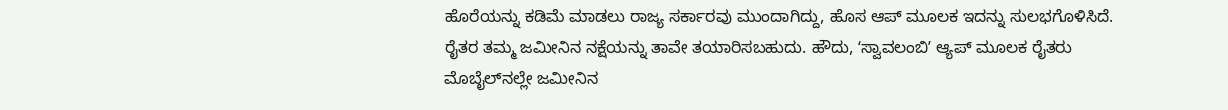ಹೊರೆಯನ್ನು ಕಡಿಮೆ ಮಾಡಲು ರಾಜ್ಯ ಸರ್ಕಾರವು ಮುಂದಾಗಿದ್ದು, ಹೊಸ ಆಪ್‌ ಮೂಲಕ ಇದನ್ನು ಸುಲಭಗೊಳಿಸಿದೆ. ರೈತರ ತಮ್ಮ ಜಮೀನಿನ ನಕ್ಷೆಯನ್ನು ತಾವೇ ತಯಾರಿಸಬಹುದು. ಹೌದು, ʻಸ್ವಾವಲಂಬಿʼ ಆ್ಯಪ್ ಮೂಲಕ ರೈತರು ಮೊಬೈಲ್‌ನಲ್ಲೇ ಜಮೀನಿನ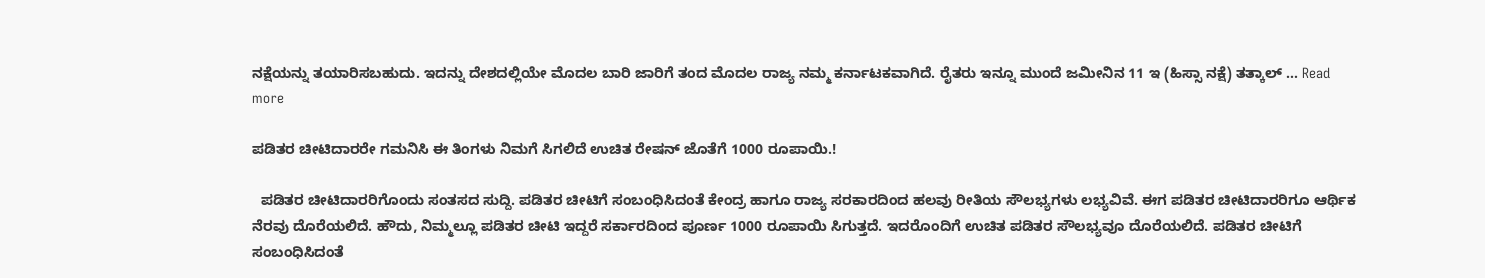ನಕ್ಷೆಯನ್ನು ತಯಾರಿಸಬಹುದು. ಇದನ್ನು ದೇಶದಲ್ಲಿಯೇ ಮೊದಲ ಬಾರಿ ಜಾರಿಗೆ ತಂದ ಮೊದಲ ರಾಜ್ಯ ನಮ್ಮ ಕರ್ನಾಟಕವಾಗಿದೆ. ರೈತರು ಇನ್ನೂ ಮುಂದೆ ಜಮೀನಿನ 11 ಇ (ಹಿಸ್ಸಾ ನಕ್ಷೆ) ತತ್ಕಾಲ್ … Read more

ಪಡಿತರ ಚೀಟಿದಾರರೇ ಗಮನಿಸಿ ಈ ತಿಂಗಳು ನಿಮಗೆ ಸಿಗಲಿದೆ ಉಚಿತ ರೇಷನ್ ಜೊತೆಗೆ 1000 ರೂಪಾಯಿ.!

  ಪಡಿತರ ಚೀಟಿದಾರರಿಗೊಂದು ಸಂತಸದ ಸುದ್ದಿ. ಪಡಿತರ ಚೀಟಿಗೆ ಸಂಬಂಧಿಸಿದಂತೆ ಕೇಂದ್ರ ಹಾಗೂ ರಾಜ್ಯ ಸರಕಾರದಿಂದ ಹಲವು ರೀತಿಯ ಸೌಲಭ್ಯಗಳು ಲಭ್ಯವಿವೆ. ಈಗ ಪಡಿತರ ಚೀಟಿದಾರರಿಗೂ ಆರ್ಥಿಕ ನೆರವು ದೊರೆಯಲಿದೆ. ಹೌದು, ನಿಮ್ಮಲ್ಲೂ ಪಡಿತರ ಚೀಟಿ ಇದ್ದರೆ ಸರ್ಕಾರದಿಂದ ಪೂರ್ಣ 1000 ರೂಪಾಯಿ ಸಿಗುತ್ತದೆ. ಇದರೊಂದಿಗೆ ಉಚಿತ ಪಡಿತರ ಸೌಲಭ್ಯವೂ ದೊರೆಯಲಿದೆ. ಪಡಿತರ ಚೀಟಿಗೆ ಸಂಬಂಧಿಸಿದಂತೆ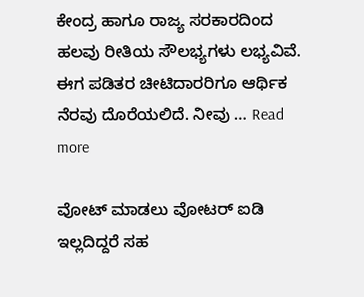ಕೇಂದ್ರ ಹಾಗೂ ರಾಜ್ಯ ಸರಕಾರದಿಂದ ಹಲವು ರೀತಿಯ ಸೌಲಭ್ಯಗಳು ಲಭ್ಯವಿವೆ. ಈಗ ಪಡಿತರ ಚೀಟಿದಾರರಿಗೂ ಆರ್ಥಿಕ ನೆರವು ದೊರೆಯಲಿದೆ. ನೀವು … Read more

ವೋಟ್ ಮಾಡಲು ವೋಟರ್ ಐಡಿ ಇಲ್ಲದಿದ್ದರೆ ಸಹ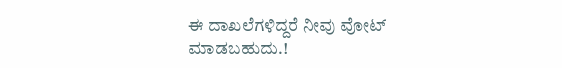ಈ ದಾಖಲೆಗಳಿದ್ದರೆ ನೀವು ವೋಟ್ ಮಾಡಬಹುದು.!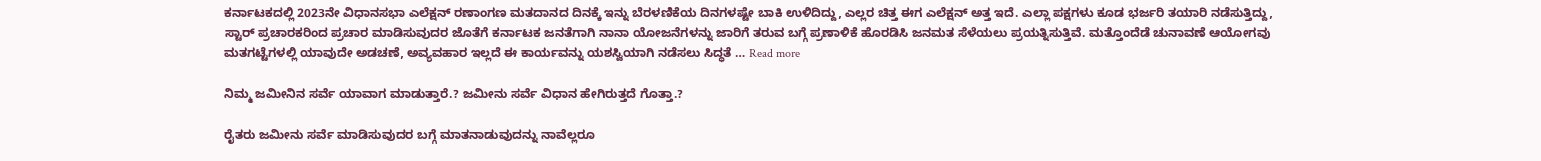ಕರ್ನಾಟಕದಲ್ಲಿ 2023ನೇ ವಿಧಾನಸಭಾ ಎಲೆಕ್ಷನ್ ರಣಾಂಗಣ ಮತದಾನದ ದಿನಕ್ಕೆ ಇನ್ನು ಬೆರಳಣಿಕೆಯ ದಿನಗಳಷ್ಟೇ ಬಾಕಿ ಉಳಿದಿದ್ದು, ಎಲ್ಲರ ಚಿತ್ತ ಈಗ ಎಲೆಕ್ಷನ್ ಅತ್ತ ಇದೆ. ಎಲ್ಲಾ ಪಕ್ಷಗಳು ಕೂಡ ಭರ್ಜರಿ ತಯಾರಿ ನಡೆಸುತ್ತಿದ್ದು, ಸ್ಟಾರ್ ಪ್ರಚಾರಕರಿಂದ ಪ್ರಚಾರ ಮಾಡಿಸುವುದರ ಜೊತೆಗೆ ಕರ್ನಾಟಕ ಜನತೆಗಾಗಿ ನಾನಾ ಯೋಜನೆಗಳನ್ನು ಜಾರಿಗೆ ತರುವ ಬಗ್ಗೆ ಪ್ರಣಾಳಿಕೆ ಹೊರಡಿಸಿ ಜನಮತ ಸೆಳೆಯಲು ಪ್ರಯತ್ನಿಸುತ್ತಿವೆ. ಮತ್ತೊಂದೆಡೆ ಚುನಾವಣೆ ಆಯೋಗವು ಮತಗಟ್ಟೆಗಳಲ್ಲಿ ಯಾವುದೇ ಅಡಚಣೆ, ಅವ್ಯವಹಾರ ಇಲ್ಲದೆ ಈ ಕಾರ್ಯವನ್ನು ಯಶಸ್ವಿಯಾಗಿ ನಡೆಸಲು ಸಿದ್ಧತೆ … Read more

ನಿಮ್ಮ ಜಮೀನಿನ ಸರ್ವೆ ಯಾವಾಗ ಮಾಡುತ್ತಾರೆ.? ಜಮೀನು ಸರ್ವೆ ವಿಧಾನ ಹೇಗಿರುತ್ತದೆ ಗೊತ್ತಾ.?

ರೈತರು ಜಮೀನು ಸರ್ವೆ ಮಾಡಿಸುವುದರ ಬಗ್ಗೆ ಮಾತನಾಡುವುದನ್ನು ನಾವೆಲ್ಲರೂ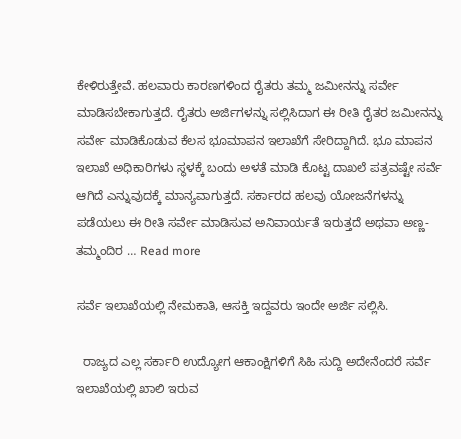ಕೇಳಿರುತ್ತೇವೆ. ಹಲವಾರು ಕಾರಣಗಳಿಂದ ರೈತರು ತಮ್ಮ ಜಮೀನನ್ನು ಸರ್ವೇ ಮಾಡಿಸಬೇಕಾಗುತ್ತದೆ. ರೈತರು ಅರ್ಜಿಗಳನ್ನು ಸಲ್ಲಿಸಿದಾಗ ಈ ರೀತಿ ರೈತರ ಜಮೀನನ್ನು ಸರ್ವೇ ಮಾಡಿಕೊಡುವ ಕೆಲಸ ಭೂಮಾಪನ ಇಲಾಖೆಗೆ ಸೇರಿದ್ದಾಗಿದೆ. ಭೂ ಮಾಪನ ಇಲಾಖೆ ಅಧಿಕಾರಿಗಳು ಸ್ಥಳಕ್ಕೆ ಬಂದು ಅಳತೆ ಮಾಡಿ ಕೊಟ್ಟ ದಾಖಲೆ ಪತ್ರವಷ್ಟೇ ಸರ್ವೆ ಆಗಿದೆ ಎನ್ನುವುದಕ್ಕೆ ಮಾನ್ಯವಾಗುತ್ತದೆ. ಸರ್ಕಾರದ ಹಲವು ಯೋಜನೆಗಳನ್ನು ಪಡೆಯಲು ಈ ರೀತಿ ಸರ್ವೇ ಮಾಡಿಸುವ ಅನಿವಾರ್ಯತೆ ಇರುತ್ತದೆ ಅಥವಾ ಅಣ್ಣ-ತಮ್ಮಂದಿರ … Read more

ಸರ್ವೆ ಇಲಾಖೆಯಲ್ಲಿ ನೇಮಕಾತಿ, ಆಸಕ್ತಿ ಇದ್ದವರು ಇಂದೇ ಅರ್ಜಿ ಸಲ್ಲಿಸಿ.

  ರಾಜ್ಯದ ಎಲ್ಲ ಸರ್ಕಾರಿ ಉದ್ಯೋಗ ಆಕಾಂಕ್ಷಿಗಳಿಗೆ ಸಿಹಿ ಸುದ್ದಿ ಅದೇನೆಂದರೆ ಸರ್ವೆ ಇಲಾಖೆಯಲ್ಲಿ ಖಾಲಿ ಇರುವ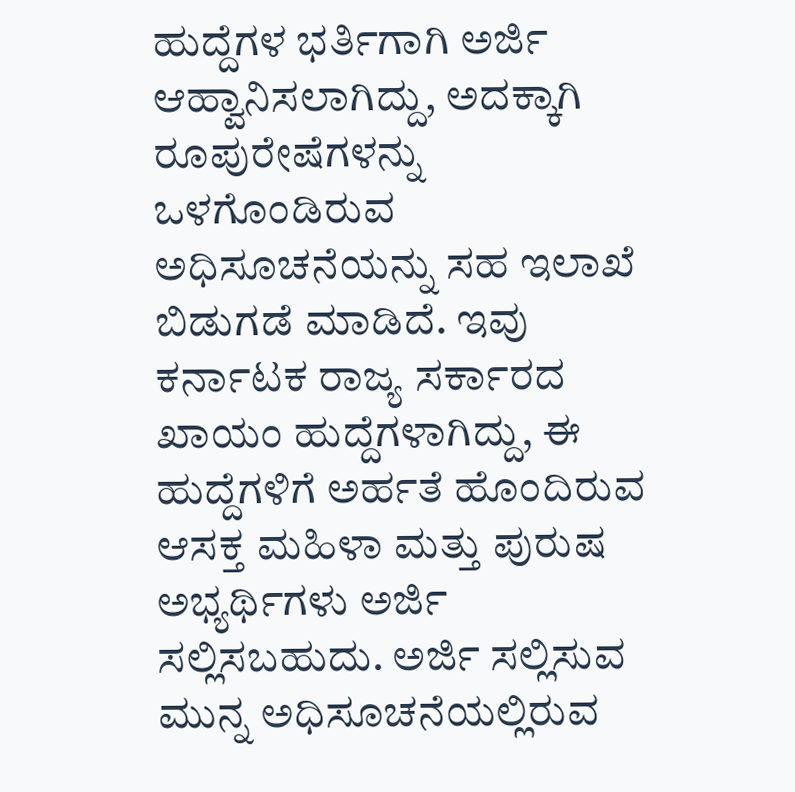ಹುದ್ದೆಗಳ ಭರ್ತಿಗಾಗಿ ಅರ್ಜಿ ಆಹ್ವಾನಿಸಲಾಗಿದ್ದು, ಅದಕ್ಕಾಗಿ ರೂಪುರೇಷೆಗಳನ್ನು ಒಳಗೊಂಡಿರುವ ಅಧಿಸೂಚನೆಯನ್ನು ಸಹ ಇಲಾಖೆ ಬಿಡುಗಡೆ ಮಾಡಿದೆ. ಇವು ಕರ್ನಾಟಕ ರಾಜ್ಯ ಸರ್ಕಾರದ ಖಾಯಂ ಹುದ್ದೆಗಳಾಗಿದ್ದು, ಈ ಹುದ್ದೆಗಳಿಗೆ ಅರ್ಹತೆ ಹೊಂದಿರುವ ಆಸಕ್ತ ಮಹಿಳಾ ಮತ್ತು ಪುರುಷ ಅಭ್ಯರ್ಥಿಗಳು ಅರ್ಜಿ ಸಲ್ಲಿಸಬಹುದು. ಅರ್ಜಿ ಸಲ್ಲಿಸುವ ಮುನ್ನ ಅಧಿಸೂಚನೆಯಲ್ಲಿರುವ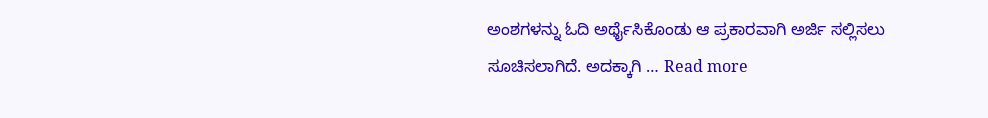ಅಂಶಗಳನ್ನು ಓದಿ ಅರ್ಥೈಸಿಕೊಂಡು ಆ ಪ್ರಕಾರವಾಗಿ ಅರ್ಜಿ ಸಲ್ಲಿಸಲು ಸೂಚಿಸಲಾಗಿದೆ. ಅದಕ್ಕಾಗಿ … Read more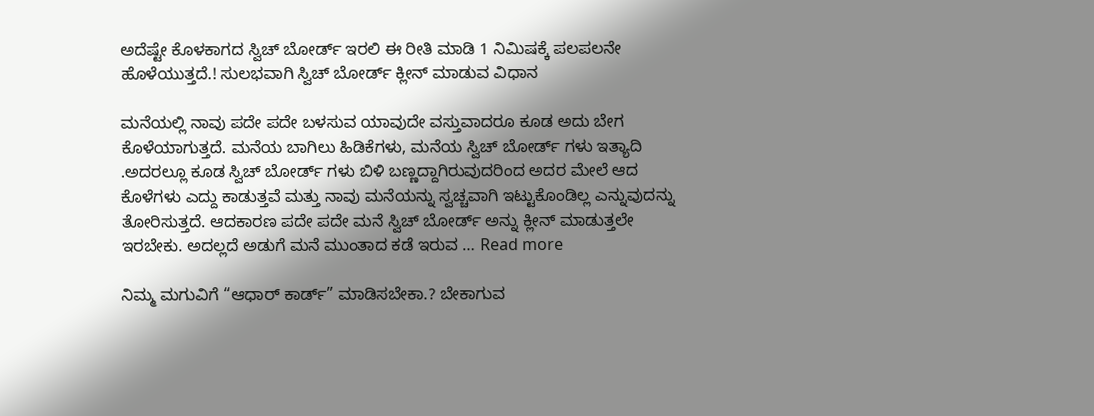ಅದೆಷ್ಟೇ ಕೊಳಕಾಗದ ಸ್ವಿಚ್ ಬೋರ್ಡ್ ಇರಲಿ ಈ ರೀತಿ ಮಾಡಿ 1 ನಿಮಿಷಕ್ಕೆ ಪಲಪಲನೇ ಹೊಳೆಯುತ್ತದೆ.! ಸುಲಭವಾಗಿ ಸ್ವಿಚ್ ಬೋರ್ಡ್ ಕ್ಲೀನ್ ಮಾಡುವ ವಿಧಾನ

ಮನೆಯಲ್ಲಿ ನಾವು ಪದೇ ಪದೇ ಬಳಸುವ ಯಾವುದೇ ವಸ್ತುವಾದರೂ ಕೂಡ ಅದು ಬೇಗ ಕೊಳೆಯಾಗುತ್ತದೆ. ಮನೆಯ ಬಾಗಿಲು ಹಿಡಿಕೆಗಳು, ಮನೆಯ ಸ್ವಿಚ್ ಬೋರ್ಡ್ ಗಳು ಇತ್ಯಾದಿ .ಅದರಲ್ಲೂ ಕೂಡ ಸ್ವಿಚ್ ಬೋರ್ಡ್ ಗಳು ಬಿಳಿ ಬಣ್ಣದ್ದಾಗಿರುವುದರಿಂದ ಅದರ ಮೇಲೆ ಆದ ಕೊಳೆಗಳು ಎದ್ದು ಕಾಡುತ್ತವೆ ಮತ್ತು ನಾವು ಮನೆಯನ್ನು ಸ್ವಚ್ಚವಾಗಿ ಇಟ್ಟುಕೊಂಡಿಲ್ಲ ಎನ್ನುವುದನ್ನು ತೋರಿಸುತ್ತದೆ. ಆದಕಾರಣ ಪದೇ ಪದೇ ಮನೆ ಸ್ವಿಚ್ ಬೋರ್ಡ್ ಅನ್ನು ಕ್ಲೀನ್ ಮಾಡುತ್ತಲೇ ಇರಬೇಕು. ಅದಲ್ಲದೆ ಅಡುಗೆ ಮನೆ ಮುಂತಾದ ಕಡೆ ಇರುವ … Read more

ನಿಮ್ಮ ಮಗುವಿಗೆ “ಆಧಾರ್ ಕಾರ್ಡ್” ಮಾಡಿಸಬೇಕಾ.? ಬೇಕಾಗುವ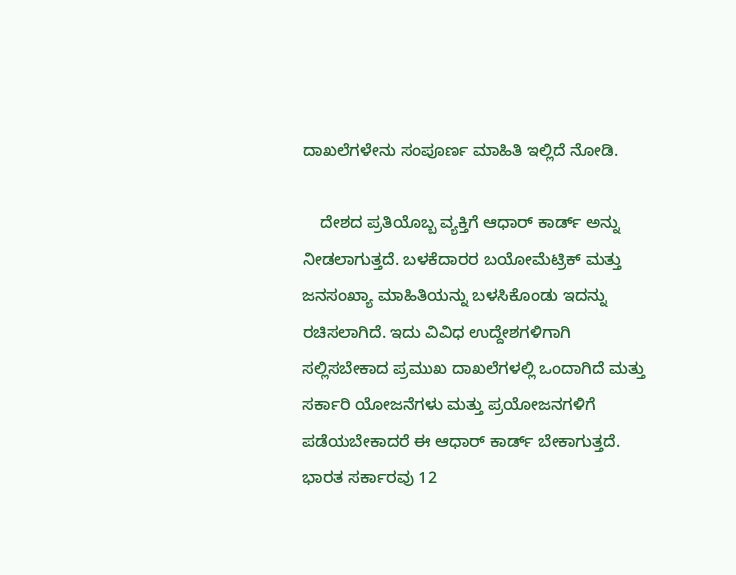ದಾಖಲೆಗಳೇನು ಸಂಪೂರ್ಣ ಮಾಹಿತಿ ಇಲ್ಲಿದೆ ನೋಡಿ.

    ದೇಶದ ಪ್ರತಿಯೊಬ್ಬ ವ್ಯಕ್ತಿಗೆ ಆಧಾರ್ ಕಾರ್ಡ್ ಅನ್ನು ನೀಡಲಾಗುತ್ತದೆ. ಬಳಕೆದಾರರ ಬಯೋಮೆಟ್ರಿಕ್ ಮತ್ತು ಜನಸಂಖ್ಯಾ ಮಾಹಿತಿಯನ್ನು ಬಳಸಿಕೊಂಡು ಇದನ್ನು ರಚಿಸಲಾಗಿದೆ. ಇದು ವಿವಿಧ ಉದ್ದೇಶಗಳಿಗಾಗಿ ಸಲ್ಲಿಸಬೇಕಾದ ಪ್ರಮುಖ ದಾಖಲೆಗಳಲ್ಲಿ ಒಂದಾಗಿದೆ ಮತ್ತು ಸರ್ಕಾರಿ ಯೋಜನೆಗಳು ಮತ್ತು ಪ್ರಯೋಜನಗಳಿಗೆ ಪಡೆಯಬೇಕಾದರೆ ಈ ಆಧಾರ್ ಕಾರ್ಡ್ ಬೇಕಾಗುತ್ತದೆ. ಭಾರತ ಸರ್ಕಾರವು 12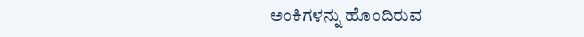ಅಂಕಿಗಳನ್ನು ಹೊಂದಿರುವ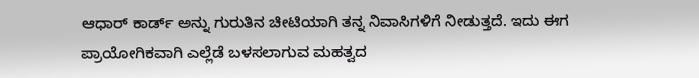ಆಧಾರ್ ಕಾರ್ಡ್‌ ಅನ್ನು ಗುರುತಿನ ಚೀಟಿಯಾಗಿ ತನ್ನ ನಿವಾಸಿಗಳಿಗೆ ನೀಡುತ್ತದೆ. ಇದು ಈಗ ಪ್ರಾಯೋಗಿಕವಾಗಿ ಎಲ್ಲೆಡೆ ಬಳಸಲಾಗುವ ಮಹತ್ವದ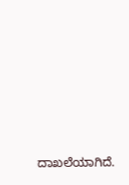ದಾಖಲೆಯಾಗಿದೆ.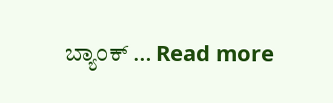ಬ್ಯಾಂಕ್ … Read more